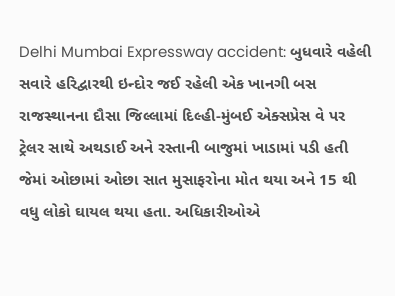Delhi Mumbai Expressway accident: બુધવારે વહેલી સવારે હરિદ્વારથી ઇન્દોર જઈ રહેલી એક ખાનગી બસ રાજસ્થાનના દૌસા જિલ્લામાં દિલ્હી-મુંબઈ એક્સપ્રેસ વે પર ટ્રેલર સાથે અથડાઈ અને રસ્તાની બાજુમાં ખાડામાં પડી હતી જેમાં ઓછામાં ઓછા સાત મુસાફરોના મોત થયા અને 15 થી વધુ લોકો ઘાયલ થયા હતા. અધિકારીઓએ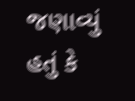જણાવ્યું હતું કે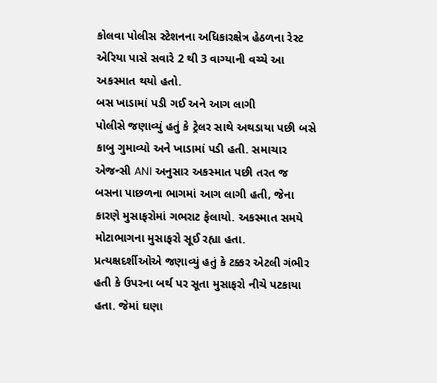કોલવા પોલીસ સ્ટેશનના અધિકારક્ષેત્ર હેઠળના રેસ્ટ એરિયા પાસે સવારે 2 થી 3 વાગ્યાની વચ્ચે આ અકસ્માત થયો હતો.
બસ ખાડામાં પડી ગઈ અને આગ લાગી
પોલીસે જણાવ્યું હતું કે ટ્રેલર સાથે અથડાયા પછી બસે કાબુ ગુમાવ્યો અને ખાડામાં પડી હતી. સમાચાર એજન્સી ANI અનુસાર અકસ્માત પછી તરત જ બસના પાછળના ભાગમાં આગ લાગી હતી, જેના કારણે મુસાફરોમાં ગભરાટ ફેલાયો. અકસ્માત સમયે મોટાભાગના મુસાફરો સૂઈ રહ્યા હતા. પ્રત્યક્ષદર્શીઓએ જણાવ્યું હતું કે ટક્કર એટલી ગંભીર હતી કે ઉપરના બર્થ પર સૂતા મુસાફરો નીચે પટકાયા હતા. જેમાં ઘણા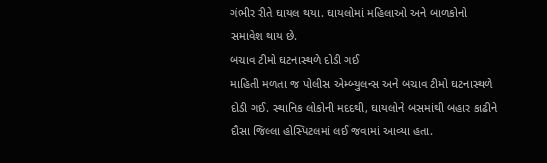ગંભીર રીતે ઘાયલ થયા. ઘાયલોમાં મહિલાઓ અને બાળકોનો સમાવેશ થાય છે.
બચાવ ટીમો ઘટનાસ્થળે દોડી ગઈ
માહિતી મળતા જ પોલીસ એમ્બ્યુલન્સ અને બચાવ ટીમો ઘટનાસ્થળે દોડી ગઈ. સ્થાનિક લોકોની મદદથી, ઘાયલોને બસમાંથી બહાર કાઢીને દૌસા જિલ્લા હોસ્પિટલમાં લઈ જવામાં આવ્યા હતા.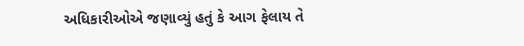અધિકારીઓએ જણાવ્યું હતું કે આગ ફેલાય તે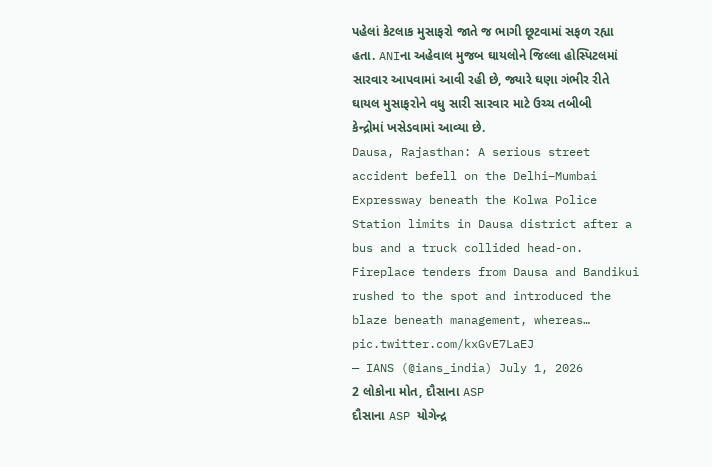પહેલાં કેટલાક મુસાફરો જાતે જ ભાગી છૂટવામાં સફળ રહ્યા હતા. ANIના અહેવાલ મુજબ ઘાયલોને જિલ્લા હોસ્પિટલમાં સારવાર આપવામાં આવી રહી છે, જ્યારે ઘણા ગંભીર રીતે ઘાયલ મુસાફરોને વધુ સારી સારવાર માટે ઉચ્ચ તબીબી કેન્દ્રોમાં ખસેડવામાં આવ્યા છે.
Dausa, Rajasthan: A serious street accident befell on the Delhi–Mumbai Expressway beneath the Kolwa Police Station limits in Dausa district after a bus and a truck collided head-on. Fireplace tenders from Dausa and Bandikui rushed to the spot and introduced the blaze beneath management, whereas… pic.twitter.com/kxGvE7LaEJ
— IANS (@ians_india) July 1, 2026
2 લોકોના મોત, દૌસાના ASP
દૌસાના ASP યોગેન્દ્ર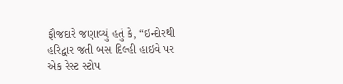ફૌજદારે જણાવ્યું હતું કે, “ઇન્દોરથી હરિદ્વાર જતી બસ દિલ્હી હાઇવે પર એક રેસ્ટ સ્ટોપ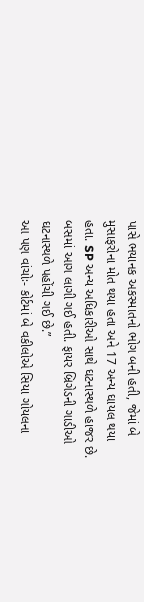પાસે ભયાનક અકસ્માતનો ભોગ બની હતી, જેમાં બે મુસાફરોના મોત થયા હતા અને 17 અન્ય ઘાયલ થયા હતા. SP અન્ય અધિકારીઓ સાથે ઘટનાસ્થળે હાજર છે. બસમાં આગ લાગી ગઈ હતી. ફાયર બ્રિગેડની ગાડીઓ ઘટનાસ્થળે પહોંચી ગઈ છે.”
આ પણ વાંચોઃ- કોર્ટમાં બે વકીલોએ સિયા ગોયલના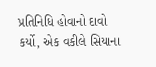પ્રતિનિધિ હોવાનો દાવો કર્યો, એક વકીલે સિયાના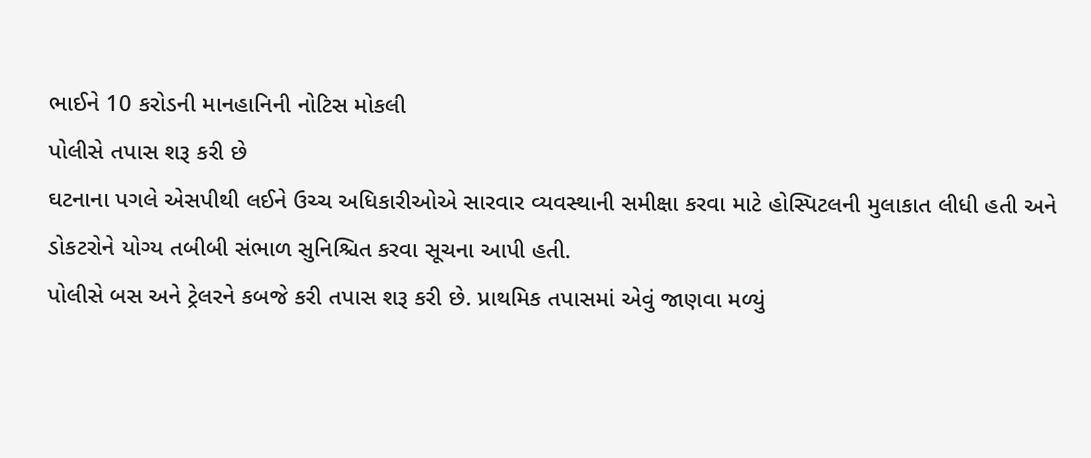ભાઈને 10 કરોડની માનહાનિની નોટિસ મોકલી
પોલીસે તપાસ શરૂ કરી છે
ઘટનાના પગલે એસપીથી લઈને ઉચ્ચ અધિકારીઓએ સારવાર વ્યવસ્થાની સમીક્ષા કરવા માટે હોસ્પિટલની મુલાકાત લીધી હતી અને ડોકટરોને યોગ્ય તબીબી સંભાળ સુનિશ્ચિત કરવા સૂચના આપી હતી.
પોલીસે બસ અને ટ્રેલરને કબજે કરી તપાસ શરૂ કરી છે. પ્રાથમિક તપાસમાં એવું જાણવા મળ્યું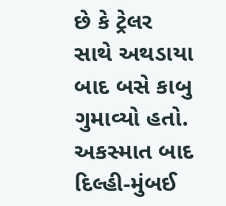છે કે ટ્રેલર સાથે અથડાયા બાદ બસે કાબુ ગુમાવ્યો હતો. અકસ્માત બાદ દિલ્હી-મુંબઈ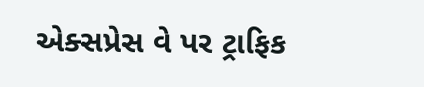એક્સપ્રેસ વે પર ટ્રાફિક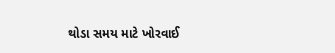થોડા સમય માટે ખોરવાઈ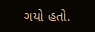ગયો હતો.